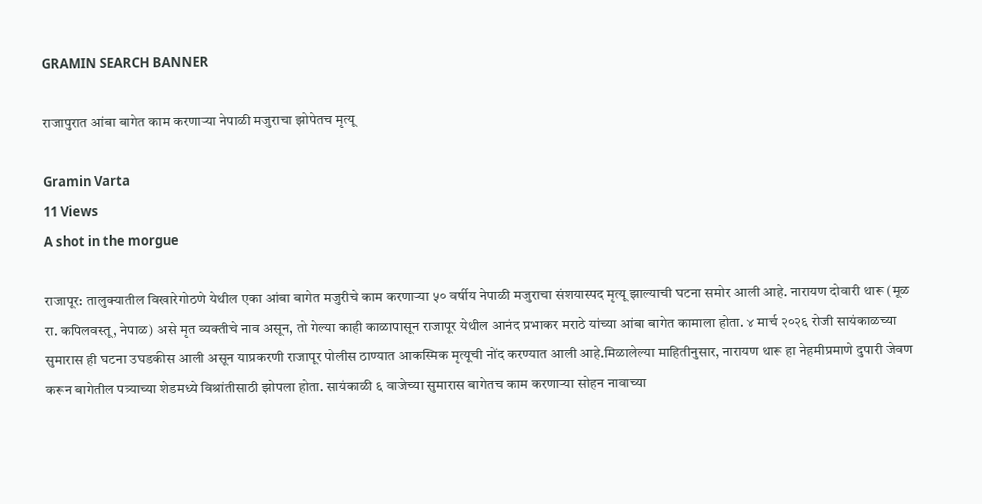GRAMIN SEARCH BANNER

राजापुरात आंबा बागेत काम करणाऱ्या नेपाळी मजुराचा झोपेतच मृत्यू

Gramin Varta
11 Views
A shot in the morgue

राजापूर: तालुक्यातील विखारेगोठणे येथील एका आंबा बागेत मजुरीचे काम करणाऱ्या ५० वर्षीय नेपाळी मजुराचा संशयास्पद मृत्यू झाल्याची घटना समोर आली आहे. नारायण दोवारी थारू (मूळ रा. कपिलवस्तू, नेपाळ) असे मृत व्यक्तीचे नाव असून, तो गेल्या काही काळापासून राजापूर येथील आनंद प्रभाकर मराठे यांच्या आंबा बागेत कामाला होता. ४ मार्च २०२६ रोजी सायंकाळच्या सुमारास ही घटना उघडकीस आली असून याप्रकरणी राजापूर पोलीस ठाण्यात आकस्मिक मृत्यूची नोंद करण्यात आली आहे.मिळालेल्या माहितीनुसार, नारायण थारू हा नेहमीप्रमाणे दुपारी जेवण करून बागेतील पत्र्याच्या शेडमध्ये विश्रांतीसाठी झोपला होता. सायंकाळी ६ वाजेच्या सुमारास बागेतच काम करणाऱ्या सोहन नावाच्या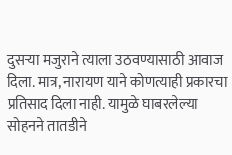दुसऱ्या मजुराने त्याला उठवण्यासाठी आवाज दिला. मात्र, नारायण याने कोणत्याही प्रकारचा प्रतिसाद दिला नाही. यामुळे घाबरलेल्या सोहनने तातडीने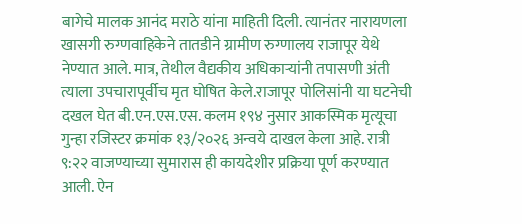बागेचे मालक आनंद मराठे यांना माहिती दिली. त्यानंतर नारायणला खासगी रुग्णवाहिकेने तातडीने ग्रामीण रुग्णालय राजापूर येथे नेण्यात आले. मात्र, तेथील वैद्यकीय अधिकाऱ्यांनी तपासणी अंती त्याला उपचारापूर्वीच मृत घोषित केले.राजापूर पोलिसांनी या घटनेची दखल घेत बी.एन.एस.एस. कलम १९४ नुसार आकस्मिक मृत्यूचा गुन्हा रजिस्टर क्रमांक १३/२०२६ अन्वये दाखल केला आहे. रात्री ९:२२ वाजण्याच्या सुमारास ही कायदेशीर प्रक्रिया पूर्ण करण्यात आली. ऐन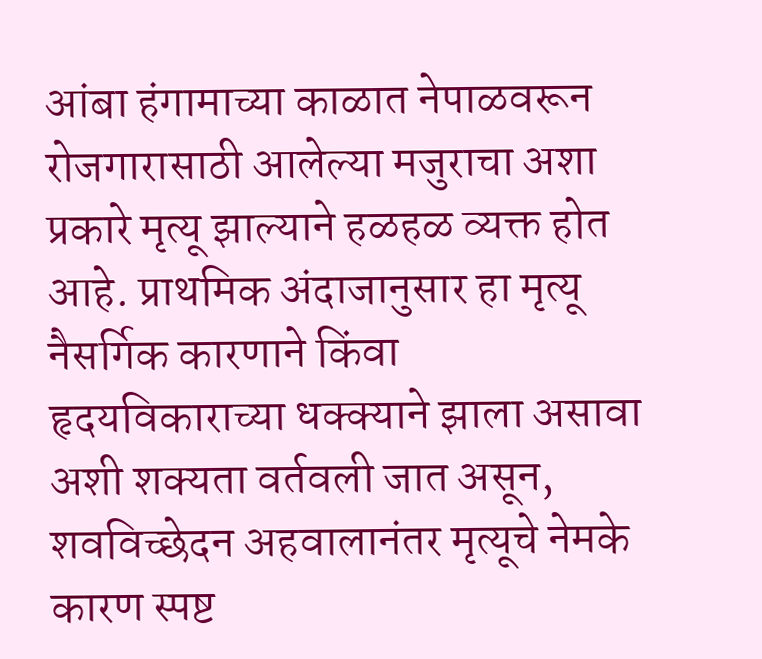आंबा हंगामाच्या काळात नेपाळवरून रोजगारासाठी आलेल्या मजुराचा अशा प्रकारे मृत्यू झाल्याने हळहळ व्यक्त होत आहे. प्राथमिक अंदाजानुसार हा मृत्यू नैसर्गिक कारणाने किंवा हृदयविकाराच्या धक्क्याने झाला असावा अशी शक्यता वर्तवली जात असून, शवविच्छेदन अहवालानंतर मृत्यूचे नेमके कारण स्पष्ट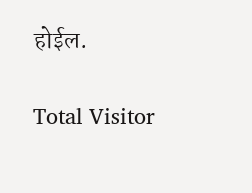होईल.

Total Visitor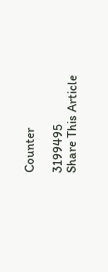Counter

3199495
Share This Article